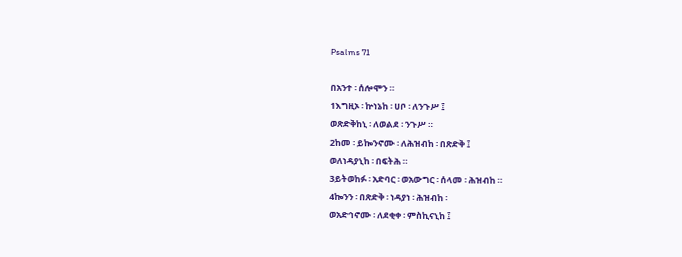Psalms 71

በአንተ ፡ ሰሎሞን ።
1እግዚኦ ፡ ኵነኔከ ፡ ሀቦ ፡ ለንጉሥ ፤
ወጽድቅከኒ ፡ ለወልደ ፡ ንጉሥ ።
2ከመ ፡ ይኰንኖሙ ፡ ለሕዝብከ ፡ በጽድቅ ፤
ወለነዳያኒከ ፡ በፍትሕ ።
3ይትወከፉ ፡ አድባር ፡ ወአውግር ፡ ሰላመ ፡ ሕዝብከ ።
4ኰንን ፡ በጽድቅ ፡ ነዳያነ ፡ ሕዝብከ ፡
ወአድኅኖሙ ፡ ለደቂቀ ፡ ምስኪናኒከ ፤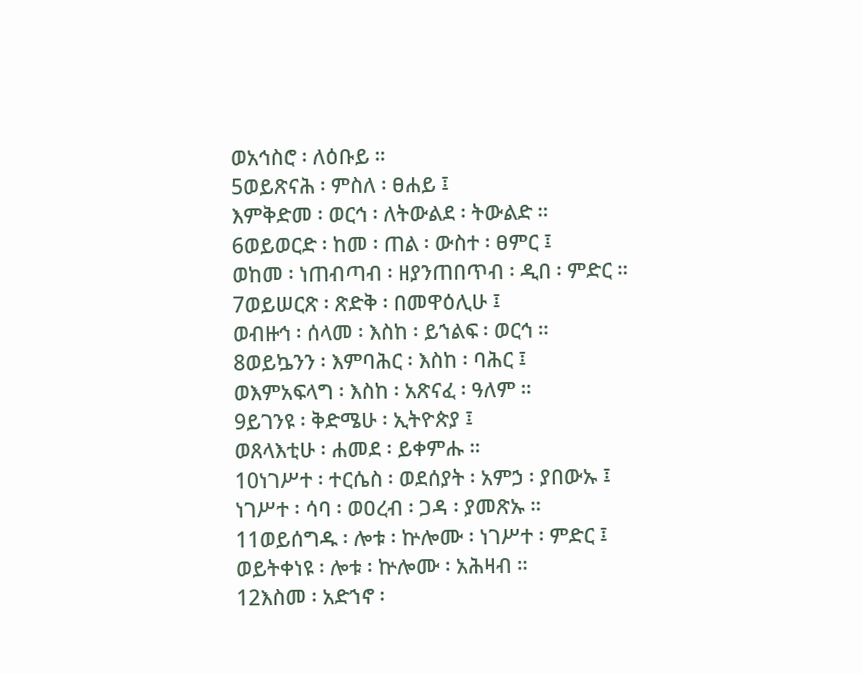ወአኅስሮ ፡ ለዕቡይ ።
5ወይጽናሕ ፡ ምስለ ፡ ፀሐይ ፤
እምቅድመ ፡ ወርኅ ፡ ለትውልደ ፡ ትውልድ ።
6ወይወርድ ፡ ከመ ፡ ጠል ፡ ውስተ ፡ ፀምር ፤
ወከመ ፡ ነጠብጣብ ፡ ዘያንጠበጥብ ፡ ዲበ ፡ ምድር ።
7ወይሠርጽ ፡ ጽድቅ ፡ በመዋዕሊሁ ፤
ወብዙኅ ፡ ሰላመ ፡ እስከ ፡ ይኀልፍ ፡ ወርኅ ።
8ወይኴንን ፡ እምባሕር ፡ እስከ ፡ ባሕር ፤
ወእምአፍላግ ፡ እስከ ፡ አጽናፈ ፡ ዓለም ።
9ይገንዩ ፡ ቅድሜሁ ፡ ኢትዮጵያ ፤
ወጸላእቲሁ ፡ ሐመደ ፡ ይቀምሑ ።
10ነገሥተ ፡ ተርሴስ ፡ ወደሰያት ፡ አምኃ ፡ ያበውኡ ፤
ነገሥተ ፡ ሳባ ፡ ወዐረብ ፡ ጋዳ ፡ ያመጽኡ ።
11ወይሰግዱ ፡ ሎቱ ፡ ኵሎሙ ፡ ነገሥተ ፡ ምድር ፤
ወይትቀነዩ ፡ ሎቱ ፡ ኵሎሙ ፡ አሕዛብ ።
12እስመ ፡ አድኀኖ ፡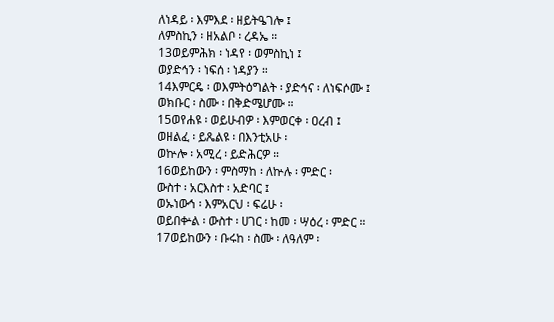ለነዳይ ፡ እምእደ ፡ ዘይትዔገሎ ፤
ለምስኪን ፡ ዘአልቦ ፡ ረዳኤ ።
13ወይምሕክ ፡ ነዳየ ፡ ወምስኪነ ፤
ወያድኅን ፡ ነፍሰ ፡ ነዳያን ።
14እምርዴ ፡ ወእምትዕግልት ፡ ያድኅና ፡ ለነፍሶሙ ፤
ወክቡር ፡ ስሙ ፡ በቅድሜሆሙ ።
15ወየሐዩ ፡ ወይሁብዎ ፡ እምወርቀ ፡ ዐረብ ፤
ወዘልፈ ፡ ይጼልዩ ፡ በእንቲአሁ ፡
ወኵሎ ፡ አሚረ ፡ ይድሕርዎ ።
16ወይከውን ፡ ምስማከ ፡ ለኵሉ ፡ ምድር ፡
ውስተ ፡ አርእስተ ፡ አድባር ፤
ወኡነውኅ ፡ እምአርህ ፡ ፍሬሁ ፡
ወይበቍል ፡ ውስተ ፡ ሀገር ፡ ከመ ፡ ሣዕረ ፡ ምድር ።
17ወይከውን ፡ ቡሩከ ፡ ስሙ ፡ ለዓለም ፡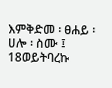እምቅድመ ፡ ፀሐይ ፡ ሀሎ ፡ ስሙ ፤
18ወይትባረኩ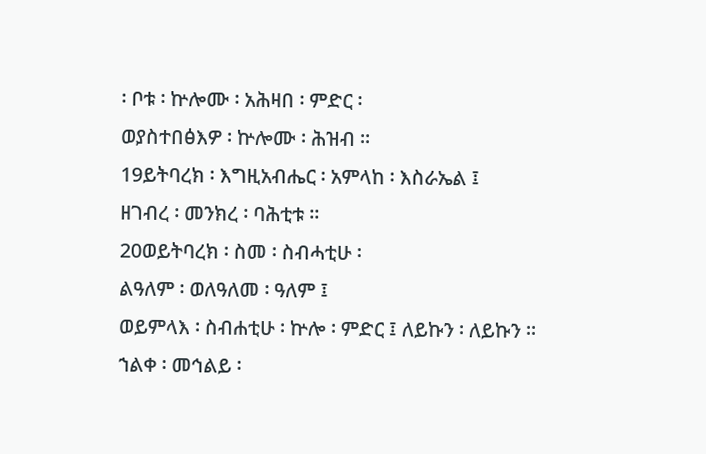፡ ቦቱ ፡ ኵሎሙ ፡ አሕዛበ ፡ ምድር ፡
ወያስተበፅእዎ ፡ ኵሎሙ ፡ ሕዝብ ።
19ይትባረክ ፡ እግዚአብሔር ፡ አምላከ ፡ እስራኤል ፤
ዘገብረ ፡ መንክረ ፡ ባሕቲቱ ።
20ወይትባረክ ፡ ስመ ፡ ስብሓቲሁ ፡
ልዓለም ፡ ወለዓለመ ፡ ዓለም ፤
ወይምላእ ፡ ስብሐቲሁ ፡ ኵሎ ፡ ምድር ፤ ለይኩን ፡ ለይኩን ።
ኀልቀ ፡ መኅልይ ፡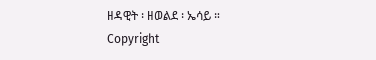ዘዳዊት ፡ ዘወልደ ፡ ኤሳይ ።
Copyright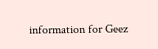information for Geez